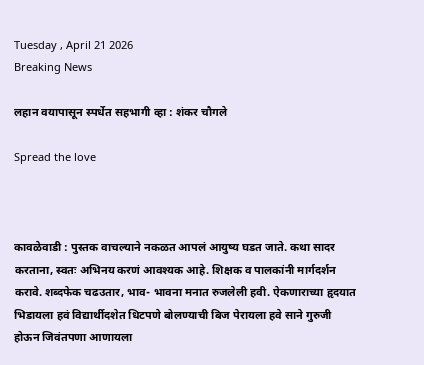Tuesday , April 21 2026
Breaking News

लहान वयापासून स्पर्धेत सहभागी व्हा : शंकर चौगले

Spread the love



कावळेवाडी : पुस्तक वाचल्याने नकळत आपलं आयुष्य घडत जाते. कथा सादर करताना, स्वतः अभिनय‌ करणं आवश्यक आहे. शिक्षक व पालकांनी मार्गदर्शन करावे. शब्दफेक चढउतार, भाव- भावना मनात रुजलेली हवी. ऐकणाराच्या हृदयात भिडायला हवं विद्यार्थीदशेत धिटपणे बोलण्याची बिज‌ पेरायला हवे साने गुरुजी होऊन जिवंतपणा आणायला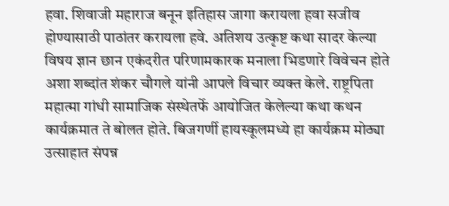हवा. शिवाजी महाराज बनून इतिहास जागा करायला हवा सजीव होण्यासाठी पाठांतर करायला हवे. अतिशय उत्कृष्ट कथा सादर केल्या विषय ज्ञान छान एकंदरीत परिणामकारक मनाला भिडणारे विवेचन होते अशा शब्दांत शंकर चौगले यांनी आपले विचार व्यक्त केले. राष्ट्रपिता महात्मा गांधी सामाजिक संस्थेतर्फे आयोजित केलेल्या कथा कथन कार्यक्रमात ते बोलत होते. बिजगर्णी हायस्कूलमध्ये हा कार्यक्रम मोठ्या उत्साहात संपन्न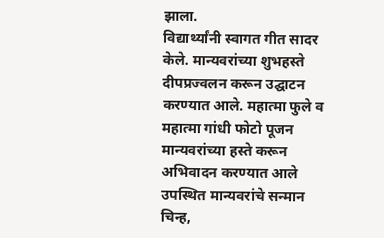झाला.
विद्यार्थ्यांनी स्वागत गीत सादर केले. मान्यवरांच्या शुभहस्ते दीपप्रज्वलन करून उद्घाटन करण्यात आले. महात्मा फुले व महात्मा गांधी फोटो पूजन मान्यवरांच्या हस्ते करून अभिवादन करण्यात आले
उपस्थित मान्यवरांचे सन्मान चिन्ह,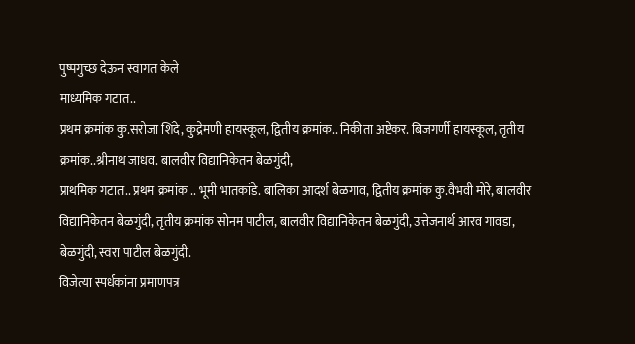पुष्पगुच्छ देऊन स्वागत केले
माध्यमिक गटात..
प्रथम क्रमांक कु.सरोजा शिंदे, कुद्रेमणी हायस्कूल, द्वितीय क्रमांक.. निकीता अष्टेकर. बिजगर्णी हायस्कूल, तृतीय क्रमांक..श्रीनाथ‌ जाधव. बालवीर विद्यानिकेतन बेळगुंदी,
प्राथमिक गटात.. प्रथम क्रमांक .. भूमी भातकांडे. बालिका आदर्श बेळगाव, द्वितीय क्रमांक कु.वैभवी मोरे, बालवीर विद्यानिकेतन बेळगुंदी, तृतीय क्रमांक सोनम पाटील, बालवीर विद्यानिकेतन बेळगुंदी, उत्तेजनार्थ आरव गावडा, बेळगुंदी, स्वरा पाटील बेळगुंदी.
विजेत्या स्पर्धकांना प्रमाणपत्र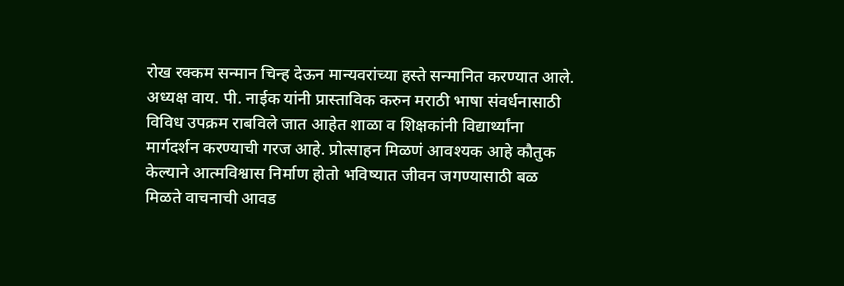रोख रक्कम सन्मान चिन्ह देऊन मान्यवरांच्या हस्ते सन्मानित करण्यात आले.
अध्यक्ष वाय. पी. नाईक यांनी प्रास्ताविक करुन मराठी भाषा संवर्धनासाठी विविध उपक्रम राबविले जात आहेत शाळा व शिक्षकांनी विद्यार्थ्यांना मार्गदर्शन करण्याची गरज आहे. प्रोत्साहन मिळणं आवश्यक आहे कौतुक केल्याने आत्मविश्वास निर्माण होतो भविष्यात जीवन जगण्यासाठी बळ मिळते वाचनाची आवड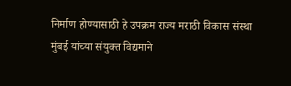निर्माण होण्यासाठी हे उपक्रम राज्य मराठी विकास संस्था मुंबई यांच्या संयुक्त विद्यमाने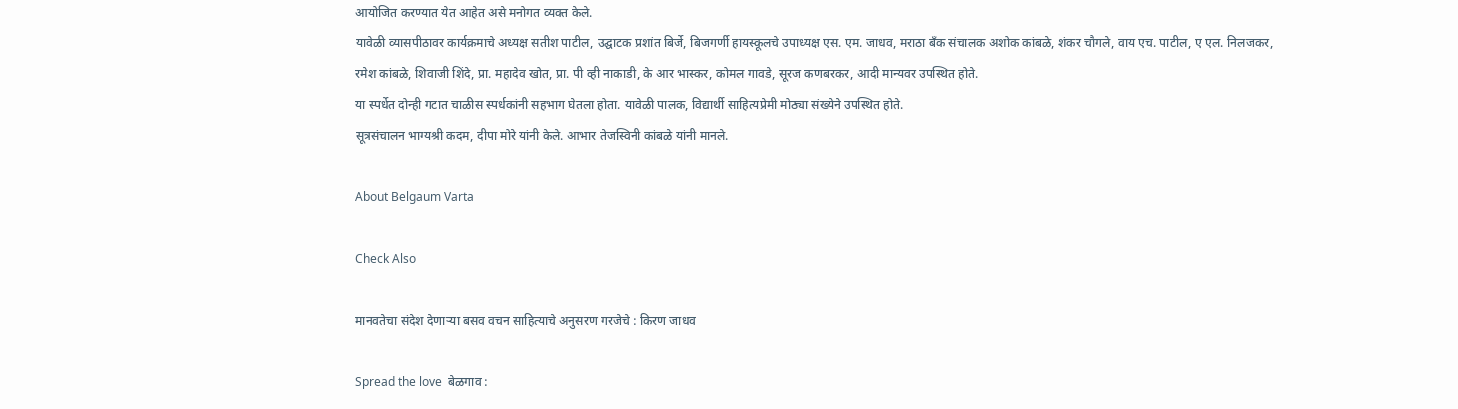आयोजित करण्यात येत आहेत असे मनोगत व्यक्त केले.
यावेळी व्यासपीठावर कार्यक्रमाचे अध्यक्ष सतीश पाटील, उद्घाटक प्रशांत बिर्जे, बिजगर्णी हायस्कूलचे उपाध्यक्ष एस. एम. जाधव, मराठा बँक संचालक अशोक कांबळे, शंकर चौगले, वाय एच. पाटील, ए एल. निलजकर, रमेश कांबळे, शिवाजी शिंदे, प्रा. महादेव खोत, प्रा. पी व्ही नाकाडी, के आर भास्कर, कोमल गावडे, सूरज कणबरकर, आदी मान्यवर उपस्थित होते.
या स्पर्धेत दोन्ही गटात चाळीस स्पर्धकांनी सहभाग घेतला होता. यावेळी पालक, विद्यार्थी साहित्यप्रेमी मोठ्या संख्येने उपस्थित होते.
सूत्रसंचालन भाग्यश्री कदम, दीपा मोरे यांनी केले. आभार तेजस्विनी कांबळे यांनी मानले.

About Belgaum Varta

Check Also

मानवतेचा संदेश देणाऱ्या बसव वचन साहित्याचे अनुसरण गरजेचे : किरण जाधव

Spread the love  बेळगाव :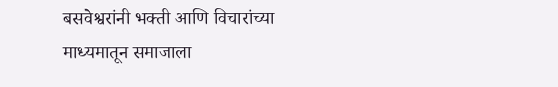बसवेश्वरांनी भक्ती आणि विचारांच्या माध्यमातून समाजाला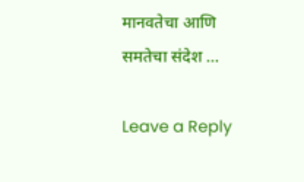मानवतेचा आणि समतेचा संदेश …

Leave a Reply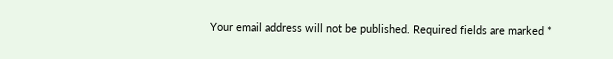Your email address will not be published. Required fields are marked *